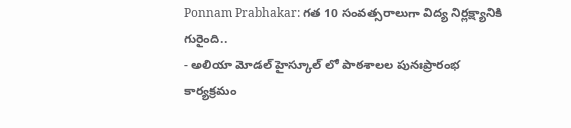Ponnam Prabhakar: గత 10 సంవత్సరాలుగా విద్య నిర్లక్ష్యానికి గురైంది..
- అలియా మోడల్ హైస్కూల్ లో పాఠశాలల పునఃప్రారంభ కార్యక్రమం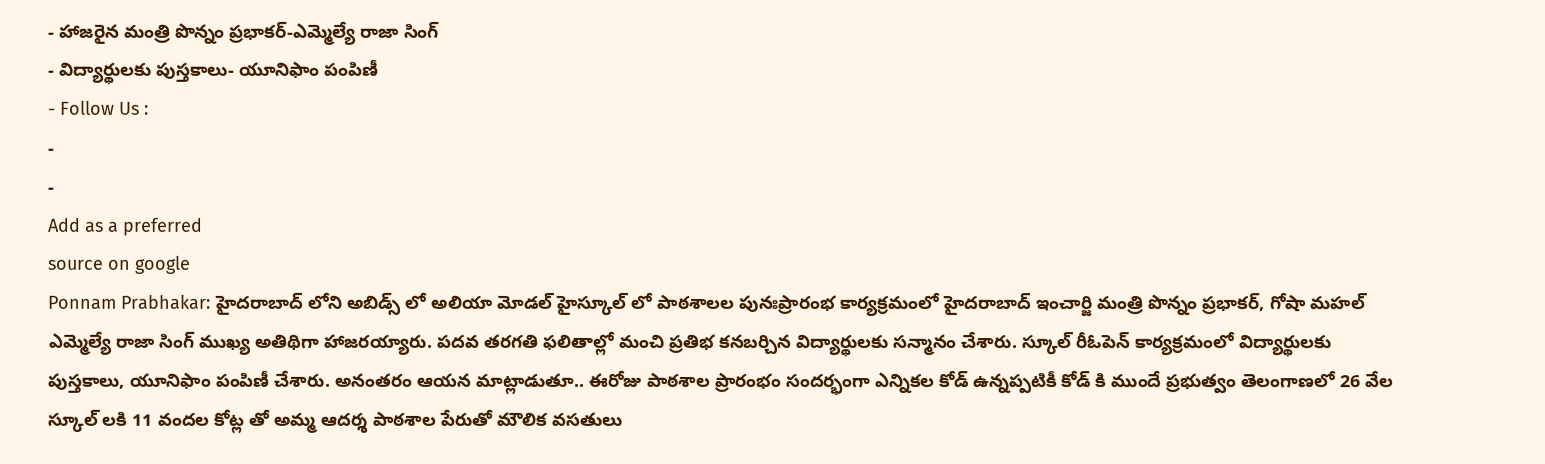- హాజరైన మంత్రి పొన్నం ప్రభాకర్-ఎమ్మెల్యే రాజా సింగ్
- విద్యార్థులకు పుస్తకాలు- యూనిఫాం పంపిణీ
- Follow Us :
-
-
Add as a preferred
source on google
Ponnam Prabhakar: హైదరాబాద్ లోని అబిడ్స్ లో అలియా మోడల్ హైస్కూల్ లో పాఠశాలల పునఃప్రారంభ కార్యక్రమంలో హైదరాబాద్ ఇంచార్జి మంత్రి పొన్నం ప్రభాకర్, గోషా మహల్ ఎమ్మెల్యే రాజా సింగ్ ముఖ్య అతిథిగా హాజరయ్యారు. పదవ తరగతి ఫలితాల్లో మంచి ప్రతిభ కనబర్చిన విద్యార్థులకు సన్మానం చేశారు. స్కూల్ రీఓపెన్ కార్యక్రమంలో విద్యార్థులకు పుస్తకాలు, యూనిఫాం పంపిణీ చేశారు. అనంతరం ఆయన మాట్లాడుతూ.. ఈరోజు పాఠశాల ప్రారంభం సందర్భంగా ఎన్నికల కోడ్ ఉన్నప్పటికీ కోడ్ కి ముందే ప్రభుత్వం తెలంగాణలో 26 వేల స్కూల్ లకి 11 వందల కోట్ల తో అమ్మ ఆదర్శ పాఠశాల పేరుతో మౌలిక వసతులు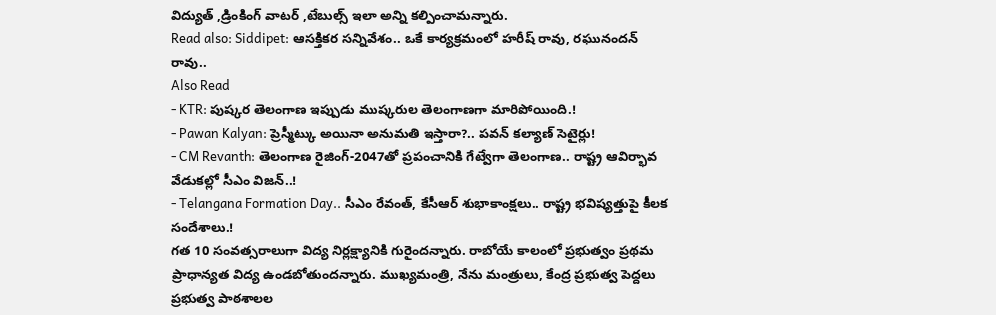విద్యుత్ ,డ్రింకింగ్ వాటర్ ,టేబుల్స్ ఇలా అన్ని కల్పించామన్నారు.
Read also: Siddipet: ఆసక్తికర సన్నివేశం.. ఒకే కార్యక్రమంలో హరీష్ రావు, రఘునందన్ రావు..
Also Read
- KTR: పుష్కర తెలంగాణ ఇప్పుడు ముష్కరుల తెలంగాణగా మారిపోయింది.!
- Pawan Kalyan: ప్రెస్మీట్కు అయినా అనుమతి ఇస్తారా?.. పవన్ కల్యాణ్ సెటైర్లు!
- CM Revanth: తెలంగాణ రైజింగ్-2047తో ప్రపంచానికి గేట్వేగా తెలంగాణ.. రాష్ట్ర ఆవిర్భావ వేడుకల్లో సీఎం విజన్..!
- Telangana Formation Day.. సీఎం రేవంత్, కేసీఆర్ శుభాకాంక్షలు.. రాష్ట్ర భవిష్యత్తుపై కీలక సందేశాలు.!
గత 10 సంవత్సరాలుగా విద్య నిర్లక్ష్యానికి గురైందన్నారు. రాబోయే కాలంలో ప్రభుత్వం ప్రథమ ప్రాధాన్యత విద్య ఉండబోతుందన్నారు. ముఖ్యమంత్రి, నేను మంత్రులు, కేంద్ర ప్రభుత్వ పెద్దలు ప్రభుత్వ పాఠశాలల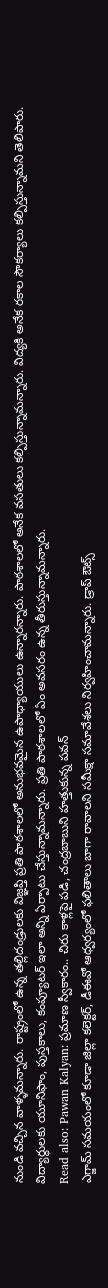నుండి వచ్చిన వాళ్ళమన్నారు. రాష్ట్రంలో ఉన్న తల్లిదండ్రులకు విజ్ఞప్తి ప్రతి పాఠశాలలో అనుభవమైన ఉపాధ్యాయులు ఉన్నారన్నారు. పాఠశాలలో అనేక వసతులు కల్పిస్తున్నామన్నారు. విద్యకి అనేక రకాల సౌకర్యాలు కల్పిస్తున్నామని తెలిపారు. విద్యార్థులకు యూనిఫాం, పుస్తకాలు, కంప్యూటర్ ఇలా అన్ని ఏర్పాటు చేస్తున్నామన్నారు. ప్రతి పాఠశాలలో ఏం అవసరం ఉన్న తీరుస్తున్నామన్నారు.
Read also: Pawan Kalyan: ప్రమాణ స్వీకారం.. చిరు కాళ్లపై పడి, చంద్రబాబుని హత్తుకున్న పవన్
ఎగ్జామ్ సమయంలో కూడా జిల్లా కలెక్టర్, డీఈవో ఆధ్వర్యంలో ఫలితాలు బాగా రావాలని సమీక్షా సమావేశలు నిర్వహించామన్నారు. డ్రాప్ ఔట్స్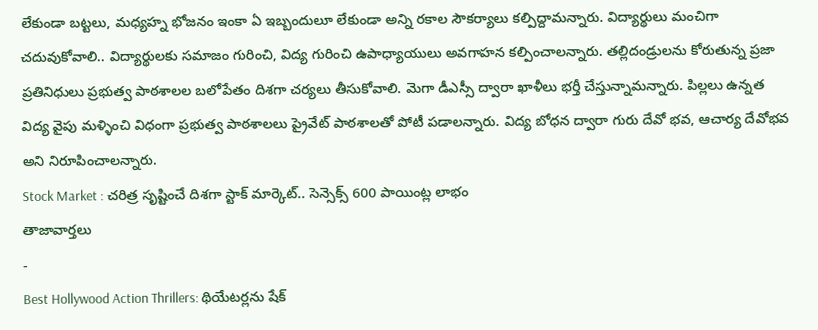లేకుండా బట్టలు, మధ్యహ్న భోజనం ఇంకా ఏ ఇబ్బందులూ లేకుండా అన్ని రకాల సౌకర్యాలు కల్పిద్దామన్నారు. విద్యార్థులు మంచిగా చదువుకోవాలి.. విద్యార్థులకు సమాజం గురించి, విద్య గురించి ఉపాధ్యాయులు అవగాహన కల్పించాలన్నారు. తల్లిదండ్రులను కోరుతున్న ప్రజా ప్రతినిధులు ప్రభుత్వ పాఠశాలల బలోపేతం దిశగా చర్యలు తీసుకోవాలి. మెగా డీఎస్సీ ద్వారా ఖాళీలు భర్తీ చేస్తున్నామన్నారు. పిల్లలు ఉన్నత విద్య వైపు మళ్ళించి విధంగా ప్రభుత్వ పాఠశాలలు ప్రైవేట్ పాఠశాలతో పోటీ పడాలన్నారు. విద్య బోధన ద్వారా గురు దేవో భవ, ఆచార్య దేవోభవ అని నిరూపించాలన్నారు.
Stock Market : చరిత్ర సృష్టించే దిశగా స్టాక్ మార్కెట్.. సెన్సెక్స్ 600 పాయింట్ల లాభం
తాజావార్తలు
-
Best Hollywood Action Thrillers: థియేటర్లను షేక్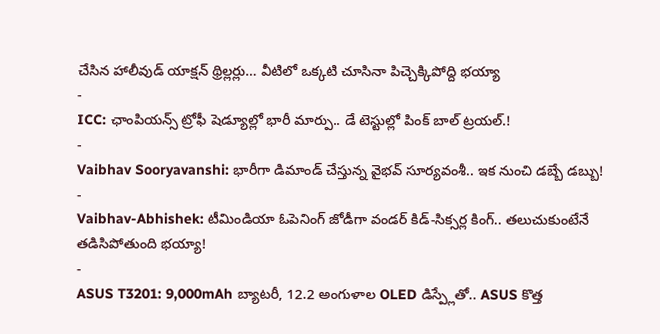చేసిన హాలీవుడ్ యాక్షన్ థ్రిల్లర్లు… వీటిలో ఒక్కటి చూసినా పిచ్చెక్కిపోద్ది భయ్యా
-
ICC: ఛాంపియన్స్ ట్రోఫీ షెడ్యూల్లో భారీ మార్పు.. డే టెస్టుల్లో పింక్ బాల్ ట్రయల్.!
-
Vaibhav Sooryavanshi: భారీగా డిమాండ్ చేస్తున్న వైభవ్ సూర్యవంశీ.. ఇక నుంచి డబ్బే డబ్బు!
-
Vaibhav-Abhishek: టీమిండియా ఓపెనింగ్ జోడీగా వండర్ కిడ్-సిక్సర్ల కింగ్.. తలుచుకుంటేనే తడిసిపోతుంది భయ్యా!
-
ASUS T3201: 9,000mAh బ్యాటరీ, 12.2 అంగుళాల OLED డిస్ప్లేతో.. ASUS కొత్త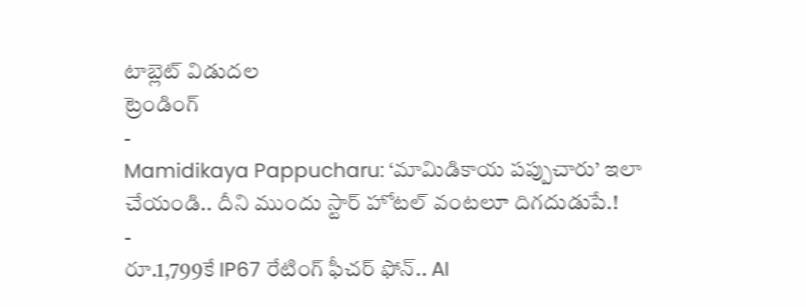టాబ్లెట్ విడుదల
ట్రెండింగ్
-
Mamidikaya Pappucharu: ‘మామిడికాయ పప్పుచారు’ ఇలా చేయండి.. దీని ముందు స్టార్ హోటల్ వంటలూ దిగదుడుపే.!
-
రూ.1,799కే IP67 రేటింగ్ ఫీచర్ ఫోన్.. AI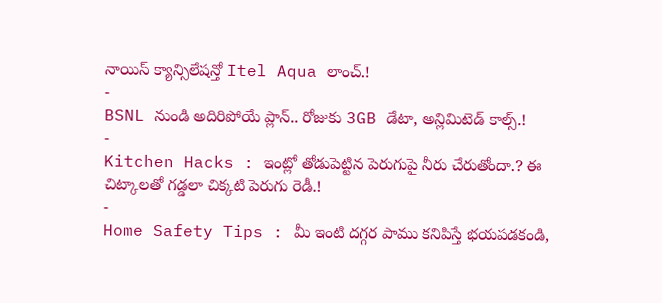నాయిస్ క్యాన్సిలేషన్తో Itel Aqua లాంచ్.!
-
BSNL నుండి అదిరిపోయే ప్లాన్.. రోజుకు 3GB డేటా, అన్లిమిటెడ్ కాల్స్.!
-
Kitchen Hacks : ఇంట్లో తోడుపెట్టిన పెరుగుపై నీరు చేరుతోందా.? ఈ చిట్కాలతో గడ్డలా చిక్కటి పెరుగు రెడీ.!
-
Home Safety Tips : మీ ఇంటి దగ్గర పాము కనిపిస్తే భయపడకండి,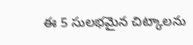ఈ 5 సులభమైన చిట్కాలను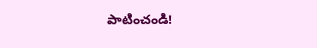పాటించండి!